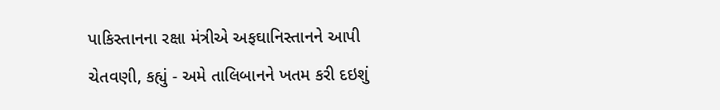પાકિસ્તાનના રક્ષા મંત્રીએ અફઘાનિસ્તાનને આપી ચેતવણી, કહ્યું - અમે તાલિબાનને ખતમ કરી દઇશું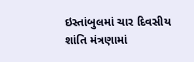ઇસ્તાંબુલમાં ચાર દિવસીય શાંતિ મંત્રણામાં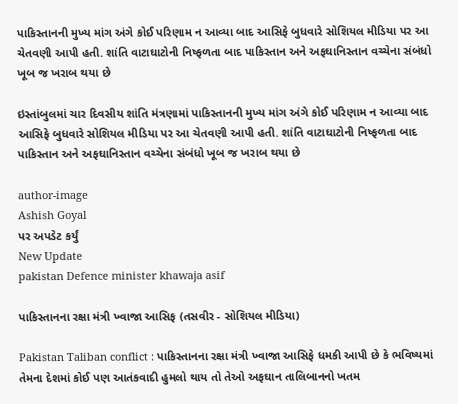પાકિસ્તાનની મુખ્ય માંગ અંગે કોઈ પરિણામ ન આવ્યા બાદ આસિફે બુધવારે સોશિયલ મીડિયા પર આ ચેતવણી આપી હતી. શાંતિ વાટાઘાટોની નિષ્ફળતા બાદ પાકિસ્તાન અને અફઘાનિસ્તાન વચ્ચેના સંબંધો ખૂબ જ ખરાબ થયા છે

ઇસ્તાંબુલમાં ચાર દિવસીય શાંતિ મંત્રણામાં પાકિસ્તાનની મુખ્ય માંગ અંગે કોઈ પરિણામ ન આવ્યા બાદ આસિફે બુધવારે સોશિયલ મીડિયા પર આ ચેતવણી આપી હતી. શાંતિ વાટાઘાટોની નિષ્ફળતા બાદ પાકિસ્તાન અને અફઘાનિસ્તાન વચ્ચેના સંબંધો ખૂબ જ ખરાબ થયા છે

author-image
Ashish Goyal
પર અપડેટ કર્યું
New Update
pakistan Defence minister khawaja asif

પાકિસ્તાનના રક્ષા મંત્રી ખ્વાજા આસિફ (તસવીર - સોશિયલ મીડિયા)

Pakistan Taliban conflict : પાકિસ્તાનના રક્ષા મંત્રી ખ્વાજા આસિફે ધમકી આપી છે કે ભવિષ્યમાં તેમના દેશમાં કોઈ પણ આતંકવાદી હુમલો થાય તો તેઓ અફઘાન તાલિબાનનો ખતમ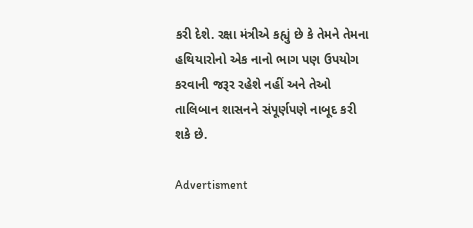કરી દેશે. રક્ષા મંત્રીએ કહ્યું છે કે તેમને તેમના હથિયારોનો એક નાનો ભાગ પણ ઉપયોગ કરવાની જરૂર રહેશે નહીં અને તેઓ તાલિબાન શાસનને સંપૂર્ણપણે નાબૂદ કરી શકે છે.

Advertisment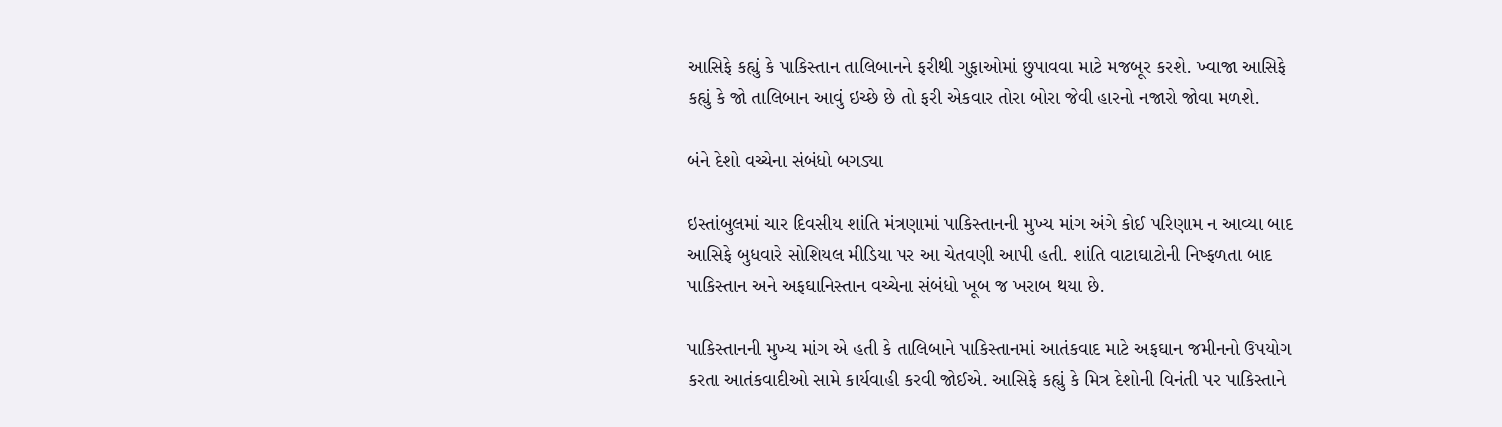આસિફે કહ્યું કે પાકિસ્તાન તાલિબાનને ફરીથી ગુફાઓમાં છુપાવવા માટે મજબૂર કરશે. ખ્વાજા આસિફે કહ્યું કે જો તાલિબાન આવું ઇચ્છે છે તો ફરી એકવાર તોરા બોરા જેવી હારનો નજારો જોવા મળશે.

બંને દેશો વચ્ચેના સંબંધો બગડ્યા

ઇસ્તાંબુલમાં ચાર દિવસીય શાંતિ મંત્રણામાં પાકિસ્તાનની મુખ્ય માંગ અંગે કોઈ પરિણામ ન આવ્યા બાદ આસિફે બુધવારે સોશિયલ મીડિયા પર આ ચેતવણી આપી હતી. શાંતિ વાટાઘાટોની નિષ્ફળતા બાદ પાકિસ્તાન અને અફઘાનિસ્તાન વચ્ચેના સંબંધો ખૂબ જ ખરાબ થયા છે.

પાકિસ્તાનની મુખ્ય માંગ એ હતી કે તાલિબાને પાકિસ્તાનમાં આતંકવાદ માટે અફઘાન જમીનનો ઉપયોગ કરતા આતંકવાદીઓ સામે કાર્યવાહી કરવી જોઈએ. આસિફે કહ્યું કે મિત્ર દેશોની વિનંતી પર પાકિસ્તાને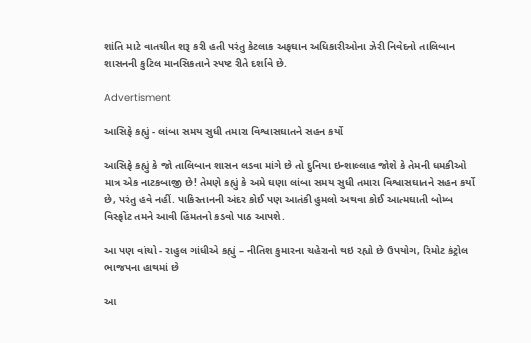શાંતિ માટે વાતચીત શરૂ કરી હતી પરંતુ કેટલાક અફઘાન અધિકારીઓના ઝેરી નિવેદનો તાલિબાન શાસનની કુટિલ માનસિકતાને સ્પષ્ટ રીતે દર્શાવે છે.

Advertisment

આસિફે કહ્યું - લાંબા સમય સુધી તમારા વિશ્વાસઘાતને સહન કર્યો

આસિફે કહ્યું કે જો તાલિબાન શાસન લડવા માંગે છે તો દુનિયા ઇન્શાલ્લાહ જોશે કે તેમની ધમકીઓ માત્ર એક નાટકબાજી છે! તેમણે કહ્યું કે અમે ઘણા લાંબા સમય સુધી તમારા વિશ્વાસઘાતને સહન કર્યો છે, પરંતુ હવે નહીં. પાકિસ્તાનની અંદર કોઈ પણ આતંકી હુમલો અથવા કોઈ આત્મઘાતી બોમ્બ વિસ્ફોટ તમને આવી હિંમતનો કડવો પાઠ આપશે.

આ પણ વાંચો - રાહુલ ગાંધીએ કહ્યું – નીતિશ કુમારના ચહેરાનો થઇ રહ્યો છે ઉપયોગ, રિમોટ કંટ્રોલ ભાજપના હાથમાં છે

આ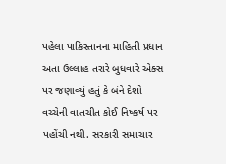પહેલા પાકિસ્તાનના માહિતી પ્રધાન અતા ઉલ્લાહ તરારે બુધવારે એક્સ પર જણાવ્યું હતું કે બંને દેશો વચ્ચેની વાતચીત કોઈ નિષ્કર્ષ પર પહોંચી નથી. સરકારી સમાચાર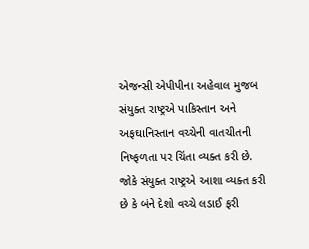એજન્સી એપીપીના અહેવાલ મુજબ સંયુક્ત રાષ્ટ્રએ પાકિસ્તાન અને અફઘાનિસ્તાન વચ્ચેની વાતચીતની નિષ્ફળતા પર ચિંતા વ્યક્ત કરી છે. જોકે સંયુક્ત રાષ્ટ્રએ આશા વ્યક્ત કરી છે કે બંને દેશો વચ્ચે લડાઈ ફરી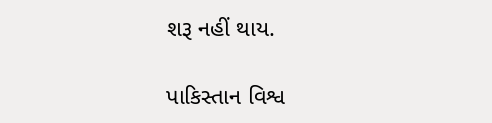શરૂ નહીં થાય.

પાકિસ્તાન વિશ્વ